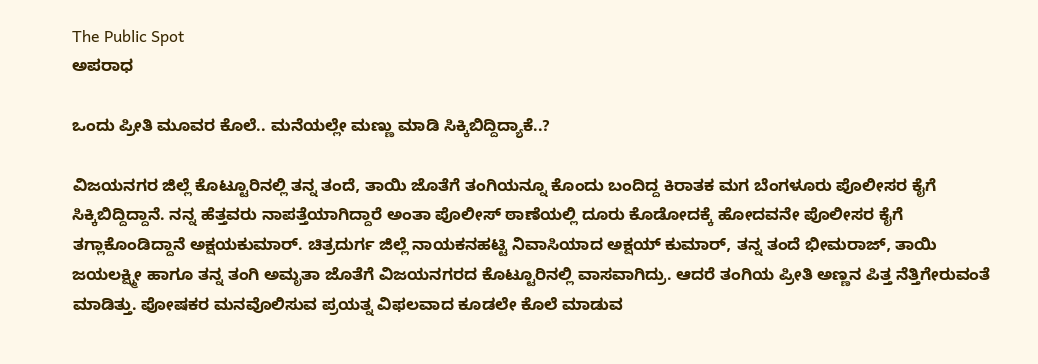The Public Spot
ಅಪರಾಧ

ಒಂದು ಪ್ರೀತಿ ಮೂವರ ಕೊಲೆ.. ಮನೆಯಲ್ಲೇ ಮಣ್ಣು ಮಾಡಿ ಸಿಕ್ಕಿಬಿದ್ದಿದ್ಯಾಕೆ..?

ವಿಜಯನಗರ ಜಿಲ್ಲೆ ಕೊಟ್ಟೂರಿನಲ್ಲಿ ತನ್ನ ತಂದೆ, ತಾಯಿ ಜೊತೆಗೆ ತಂಗಿಯನ್ನೂ ಕೊಂದು ಬಂದಿದ್ದ ಕಿರಾತಕ ಮಗ ಬೆಂಗಳೂರು ಪೊಲೀಸರ ಕೈಗೆ ಸಿಕ್ಕಿಬಿದ್ದಿದ್ದಾನೆ. ನನ್ನ ಹೆತ್ತವರು ನಾಪತ್ತೆಯಾಗಿದ್ದಾರೆ ಅಂತಾ ಪೊಲೀಸ್‌ ಠಾಣೆಯಲ್ಲಿ ದೂರು ಕೊಡೋದಕ್ಕೆ ಹೋದವನೇ ಪೊಲೀಸರ ಕೈಗೆ ತಗ್ಲಾಕೊಂಡಿದ್ದಾನೆ ಅಕ್ಷಯಕುಮಾರ್. ಚಿತ್ರದುರ್ಗ ಜಿಲ್ಲೆ ನಾಯಕನಹಟ್ಟಿ ನಿವಾಸಿಯಾದ ಅಕ್ಷಯ್‌ ಕುಮಾರ್‌, ತನ್ನ ತಂದೆ ಭೀಮರಾಜ್, ತಾಯಿ ಜಯಲಕ್ಷ್ಮೀ ಹಾಗೂ ತನ್ನ ತಂಗಿ ಅಮೃತಾ ಜೊತೆಗೆ ವಿಜಯನಗರದ ಕೊಟ್ಟೂರಿನಲ್ಲಿ ವಾಸವಾಗಿದ್ರು. ಆದರೆ ತಂಗಿಯ ಪ್ರೀತಿ ಅಣ್ಣನ ಪಿತ್ತ ನೆತ್ತಿಗೇರುವಂತೆ ಮಾಡಿತ್ತು. ಪೋಷಕರ ಮನವೊಲಿಸುವ ಪ್ರಯತ್ನ ವಿಫಲವಾದ ಕೂಡಲೇ ಕೊಲೆ ಮಾಡುವ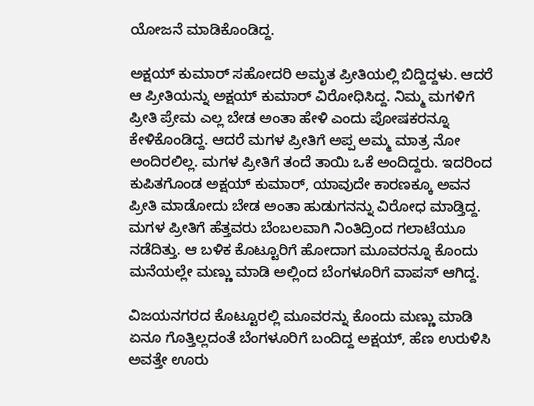ಯೋಜನೆ ಮಾಡಿಕೊಂಡಿದ್ದ.

ಅಕ್ಷಯ್‌ ಕುಮಾರ್‌ ಸಹೋದರಿ ಅಮೃತ ಪ್ರೀತಿಯಲ್ಲಿ ಬಿದ್ದಿದ್ದಳು. ಆದರೆ ಆ ಪ್ರೀತಿಯನ್ನು ಅಕ್ಷಯ್‌ ಕುಮಾರ್‌ ವಿರೋಧಿಸಿದ್ದ. ನಿಮ್ಮ ಮಗಳಿಗೆ ಪ್ರೀತಿ ಪ್ರೇಮ ಎಲ್ಲ ಬೇಡ ಅಂತಾ ಹೇಳಿ ಎಂದು ಪೋಷಕರನ್ನೂ ಕೇಳಿಕೊಂಡಿದ್ದ. ಆದರೆ ಮಗಳ ಪ್ರೀತಿಗೆ ಅಪ್ಪ ಅಮ್ಮ ಮಾತ್ರ ನೋ ಅಂದಿರಲಿಲ್ಲ. ಮಗಳ ಪ್ರೀತಿಗೆ ತಂದೆ ತಾಯಿ ಒಕೆ ಅಂದಿದ್ದರು. ಇದರಿಂದ ಕುಪಿತಗೊಂಡ ಅಕ್ಷಯ್‌ ಕುಮಾರ್‌, ಯಾವುದೇ ಕಾರಣಕ್ಕೂ ಅವನ ಪ್ರೀತಿ ಮಾಡೋದು ಬೇಡ ಅಂತಾ ಹುಡುಗನನ್ನು ವಿರೋಧ ಮಾಡ್ತಿದ್ದ. ಮಗಳ ಪ್ರೀತಿಗೆ ಹೆತ್ತವರು ಬೆಂಬಲವಾಗಿ ನಿಂತಿದ್ರಿಂದ ಗಲಾಟೆಯೂ ನಡೆದಿತ್ತು. ಆ ಬಳಿಕ ಕೊಟ್ಟೂರಿಗೆ ಹೋದಾಗ ಮೂವರನ್ನೂ ಕೊಂದು ಮನೆಯಲ್ಲೇ ಮಣ್ಣು ಮಾಡಿ ಅಲ್ಲಿಂದ ಬೆಂಗಳೂರಿಗೆ ವಾಪಸ್‌ ಆಗಿದ್ದ.

ವಿಜಯನಗರದ ಕೊಟ್ಟೂರಲ್ಲಿ ಮೂವರನ್ನು ಕೊಂದು ಮಣ್ಣು ಮಾಡಿ ಏನೂ ಗೊತ್ತಿಲ್ಲದಂತೆ ಬೆಂಗಳೂರಿಗೆ ಬಂದಿದ್ದ ಅಕ್ಷಯ್‌, ಹೆಣ ಉರುಳಿಸಿ ಅವತ್ತೇ ಊರು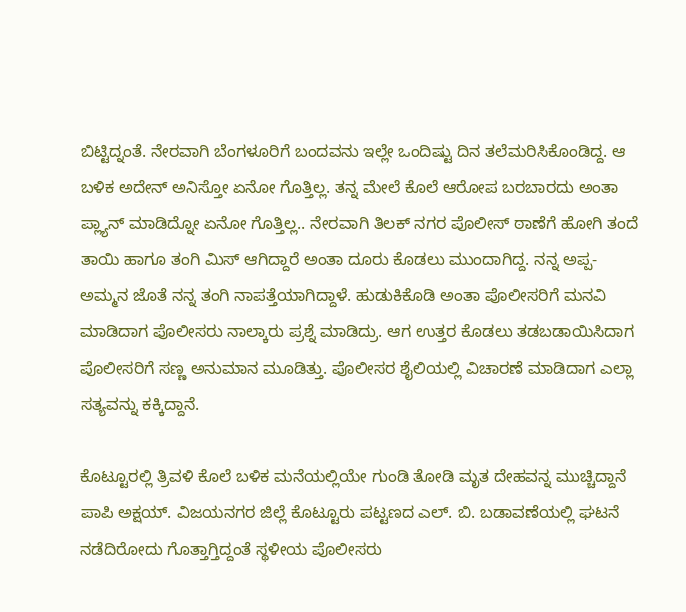ಬಿಟ್ಟಿದ್ನಂತೆ. ನೇರವಾಗಿ ಬೆಂಗಳೂರಿಗೆ ಬಂದವನು ಇಲ್ಲೇ ಒಂದಿಷ್ಟು ದಿನ ತಲೆಮರಿಸಿಕೊಂಡಿದ್ದ. ಆ ಬಳಿಕ ಅದೇನ್‌ ಅನಿಸ್ತೋ ಏನೋ ಗೊತ್ತಿಲ್ಲ. ತನ್ನ ಮೇಲೆ ಕೊಲೆ ಆರೋಪ ಬರಬಾರದು ಅಂತಾ ಪ್ಲ್ಯಾನ್‌ ಮಾಡಿದ್ನೋ ಏನೋ ಗೊತ್ತಿಲ್ಲ.. ನೇರವಾಗಿ ತಿಲಕ್ ನಗರ ಪೊಲೀಸ್ ಠಾಣೆಗೆ ಹೋಗಿ ತಂದೆ ತಾಯಿ ಹಾಗೂ ತಂಗಿ ಮಿಸ್ ಆಗಿದ್ದಾರೆ ಅಂತಾ ದೂರು ಕೊಡಲು ಮುಂದಾಗಿದ್ದ. ನನ್ನ ಅಪ್ಪ-ಅಮ್ಮನ ಜೊತೆ ನನ್ನ ತಂಗಿ ನಾಪತ್ತೆಯಾಗಿದ್ದಾಳೆ. ಹುಡುಕಿಕೊಡಿ ಅಂತಾ ಪೊಲೀಸರಿಗೆ ಮನವಿ ಮಾಡಿದಾಗ ಪೊಲೀಸರು ನಾಲ್ಕಾರು ಪ್ರಶ್ನೆ ಮಾಡಿದ್ರು. ಆಗ ಉತ್ತರ ಕೊಡಲು ತಡಬಡಾಯಿಸಿದಾಗ ಪೊಲೀಸರಿಗೆ ಸಣ್ಣ ಅನುಮಾನ ಮೂಡಿತ್ತು. ಪೊಲೀಸರ ಶೈಲಿಯಲ್ಲಿ ವಿಚಾರಣೆ ಮಾಡಿದಾಗ ಎಲ್ಲಾ ಸತ್ಯವನ್ನು ಕಕ್ಕಿದ್ದಾನೆ.

ಕೊಟ್ಟೂರಲ್ಲಿ ತ್ರಿವಳಿ ಕೊಲೆ ಬಳಿಕ ಮನೆಯಲ್ಲಿಯೇ ಗುಂಡಿ ತೋಡಿ ಮೃತ ದೇಹವನ್ನ ಮುಚ್ಚಿದ್ದಾನೆ ಪಾಪಿ ಅಕ್ಷಯ್‌‌. ವಿಜಯನಗರ ಜಿಲ್ಲೆ ಕೊಟ್ಟೂರು ಪಟ್ಟಣದ ಎಲ್‌. ಬಿ. ಬಡಾವಣೆಯಲ್ಲಿ ಘಟನೆ ನಡೆದಿರೋದು ಗೊತ್ತಾಗ್ತಿದ್ದಂತೆ ಸ್ಥಳೀಯ ಪೊಲೀಸರು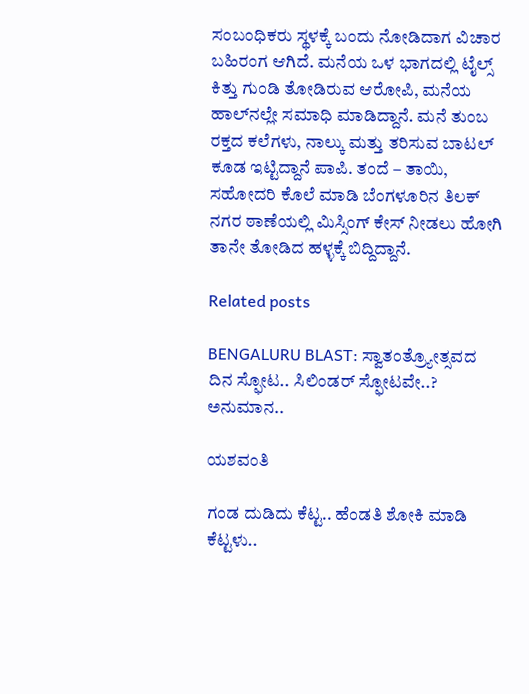ಸಂಬಂಧಿಕರು ಸ್ಥಳಕ್ಕೆ ಬಂದು ನೋಡಿದಾಗ ವಿಚಾರ ಬಹಿರಂಗ ಆಗಿದೆ. ಮನೆಯ ಒಳ ಭಾಗದಲ್ಲಿ ಟೈಲ್ಸ್ ಕಿತ್ತು ಗುಂಡಿ ತೋಡಿರುವ ಆರೋಪಿ, ಮನೆಯ ಹಾಲ್‌ನಲ್ಲೇ ಸಮಾಧಿ ಮಾಡಿದ್ದಾನೆ. ಮನೆ ತುಂಬ ರಕ್ತದ ಕಲೆಗಳು, ನಾಲ್ಕು ಮತ್ತು ತರಿಸುವ ಬಾಟಲ್ ಕೂಡ ಇಟ್ಟಿದ್ದಾನೆ ಪಾಪಿ. ತಂದೆ – ತಾಯಿ, ಸಹೋದರಿ ಕೊಲೆ ಮಾಡಿ ಬೆಂಗಳೂರಿನ ತಿಲಕ್ ನಗರ ಠಾಣೆಯಲ್ಲಿ ಮಿಸ್ಸಿಂಗ್ ಕೇಸ್ ನೀಡಲು ಹೋಗಿ ತಾನೇ ತೋಡಿದ ಹಳ್ಳಕ್ಕೆ ಬಿದ್ದಿದ್ದಾನೆ.

Related posts

BENGALURU BLAST: ಸ್ವಾತಂತ್ರ್ಯೋತ್ಸವದ ದಿನ ಸ್ಫೋಟ.. ಸಿಲಿಂಡರ್ ಸ್ಫೋಟವೇ..? ಅನುಮಾನ..

ಯಶವಂತಿ

ಗಂಡ ದುಡಿದು ಕೆಟ್ಟ.. ಹೆಂಡತಿ ಶೋಕಿ ಮಾಡಿ ಕೆಟ್ಟಳು..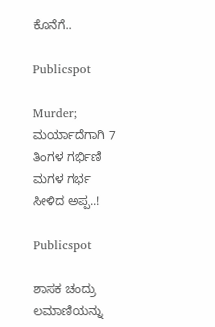ಕೊನೆಗೆ..

Publicspot

Murder; ಮರ್ಯಾದೆಗಾಗಿ 7 ತಿಂಗಳ ಗರ್ಭಿಣಿ ಮಗಳ ಗರ್ಭ ಸೀಳಿದ ಅಪ್ಪ..!

Publicspot

ಶಾಸಕ ಚಂದ್ರು ಲಮಾಣಿಯನ್ನು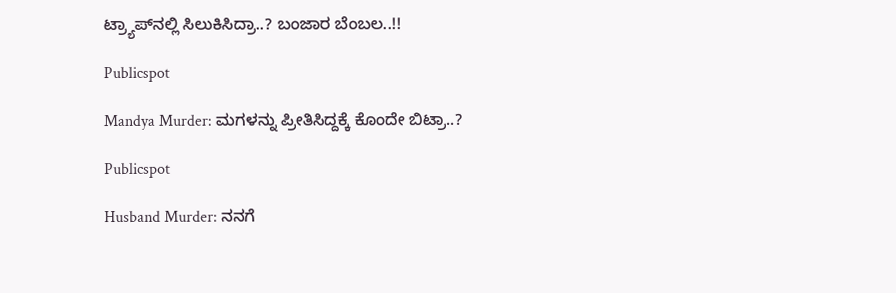ಟ್ರ್ಯಾಪ್‌ನಲ್ಲಿ ಸಿಲುಕಿಸಿದ್ರಾ..? ಬಂಜಾರ ಬೆಂಬಲ..!!

Publicspot

Mandya Murder: ಮಗಳನ್ನು ಪ್ರೀತಿಸಿದ್ದಕ್ಕೆ ಕೊಂದೇ ಬಿಟ್ರಾ..?

Publicspot

Husband Murder: ನನಗೆ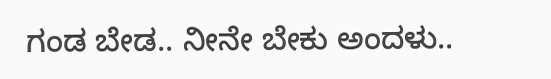ಗಂಡ ಬೇಡ.. ನೀನೇ ಬೇಕು ಅಂದಳು..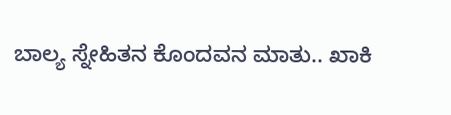ಬಾಲ್ಯ ಸ್ನೇಹಿತನ ಕೊಂದವನ ಮಾತು.. ಖಾಕಿ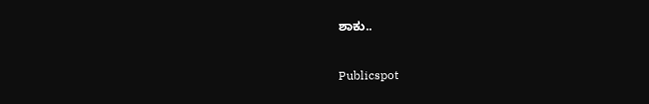ಶಾಕು..

Publicspot